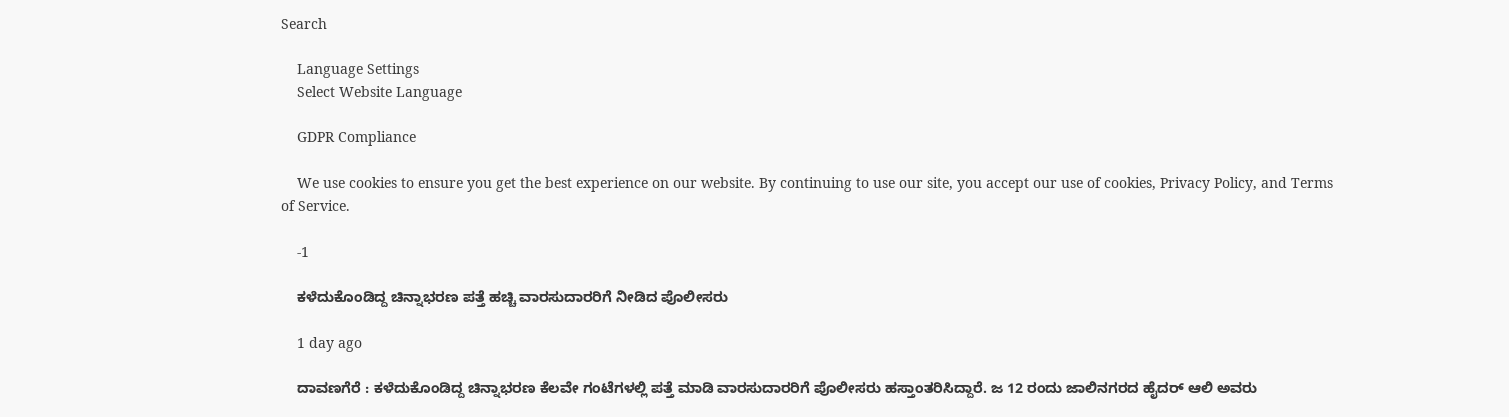Search

    Language Settings
    Select Website Language

    GDPR Compliance

    We use cookies to ensure you get the best experience on our website. By continuing to use our site, you accept our use of cookies, Privacy Policy, and Terms of Service.

    -1

    ಕಳೆದುಕೊಂಡಿದ್ದ ಚಿನ್ನಾಭರಣ ಪತ್ತೆ ಹಚ್ಚಿ ವಾರಸುದಾರರಿಗೆ ನೀಡಿದ ಪೊಲೀಸರು

    1 day ago

    ದಾವಣಗೆರೆ : ಕಳೆದುಕೊಂಡಿದ್ದ ಚಿನ್ನಾಭರಣ ಕೆಲವೇ ಗಂಟೆಗಳಲ್ಲಿ ಪತ್ತೆ ಮಾಡಿ ವಾರಸುದಾರರಿಗೆ ಪೊಲೀಸರು ಹಸ್ತಾಂತರಿಸಿದ್ದಾರೆ. ಜ 12 ರಂದು ಜಾಲಿನಗರದ ಹೈದರ್ ಆಲಿ ಅವರು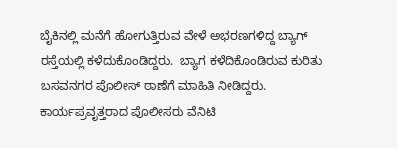ಬೈಕಿನಲ್ಲಿ ಮನೆಗೆ ಹೋಗುತ್ತಿರುವ ವೇಳೆ ಅಭರಣಗಳಿದ್ದ ಬ್ಯಾಗ್ ರಸ್ತೆಯಲ್ಲಿ ಕಳೆದುಕೊಂಡಿದ್ದರು.  ಬ್ಯಾಗ ಕಳೆದಿಕೊಂಡಿರುವ ಕುರಿತು ಬಸವನಗರ ಪೊಲೀಸ್ ಠಾಣೆಗೆ ಮಾಹಿತಿ ನೀಡಿದ್ದರು. ಕಾರ್ಯಪ್ರವೃತ್ತರಾದ ಪೊಲೀಸರು ವೆನಿಟಿ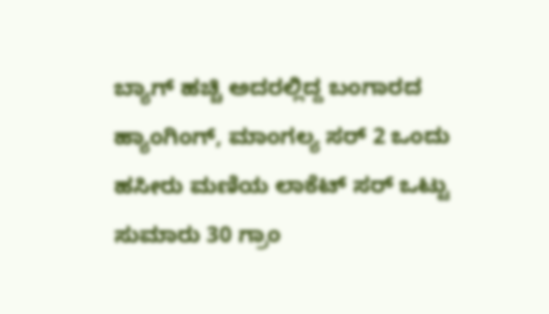ಬ್ಯಾಗ್ ಹಚ್ಚಿ ಅದರಲ್ಲಿದ್ದ ಬಂಗಾರದ ಹ್ಯಾಂಗಿಂಗ್, ಮಾಂಗಲ್ಯ ಸರ್ 2 ಒಂದು ಹಸೀರು ಮಣಿಯ ಲಾಕೆಟ್ ಸರ್ ಒಟ್ಟು ಸುಮಾರು 30 ಗ್ರಾಂ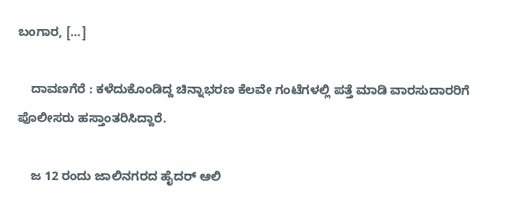ಬಂಗಾರ, […]

    ದಾವಣಗೆರೆ : ಕಳೆದುಕೊಂಡಿದ್ದ ಚಿನ್ನಾಭರಣ ಕೆಲವೇ ಗಂಟೆಗಳಲ್ಲಿ ಪತ್ತೆ ಮಾಡಿ ವಾರಸುದಾರರಿಗೆ ಪೊಲೀಸರು ಹಸ್ತಾಂತರಿಸಿದ್ದಾರೆ.

    ಜ 12 ರಂದು ಜಾಲಿನಗರದ ಹೈದರ್ ಆಲಿ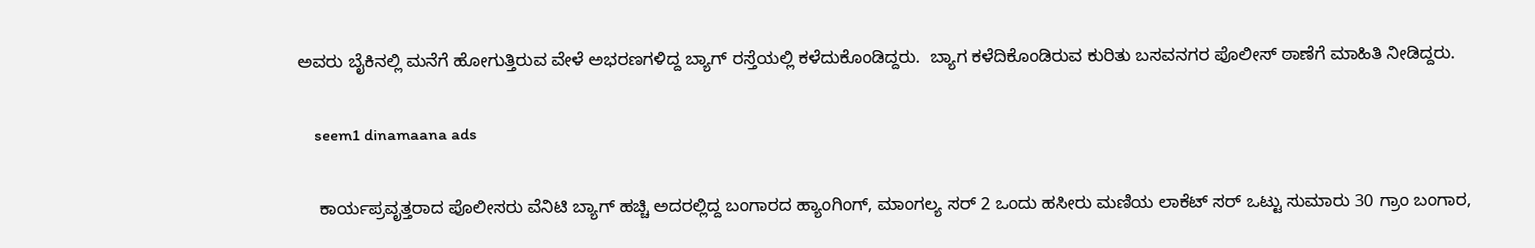ಅವರು ಬೈಕಿನಲ್ಲಿ ಮನೆಗೆ ಹೋಗುತ್ತಿರುವ ವೇಳೆ ಅಭರಣಗಳಿದ್ದ ಬ್ಯಾಗ್ ರಸ್ತೆಯಲ್ಲಿ ಕಳೆದುಕೊಂಡಿದ್ದರು.  ಬ್ಯಾಗ ಕಳೆದಿಕೊಂಡಿರುವ ಕುರಿತು ಬಸವನಗರ ಪೊಲೀಸ್ ಠಾಣೆಗೆ ಮಾಹಿತಿ ನೀಡಿದ್ದರು.

    seem1 dinamaana ads

    ಕಾರ್ಯಪ್ರವೃತ್ತರಾದ ಪೊಲೀಸರು ವೆನಿಟಿ ಬ್ಯಾಗ್ ಹಚ್ಚಿ ಅದರಲ್ಲಿದ್ದ ಬಂಗಾರದ ಹ್ಯಾಂಗಿಂಗ್, ಮಾಂಗಲ್ಯ ಸರ್ 2 ಒಂದು ಹಸೀರು ಮಣಿಯ ಲಾಕೆಟ್ ಸರ್ ಒಟ್ಟು ಸುಮಾರು 30 ಗ್ರಾಂ ಬಂಗಾರ,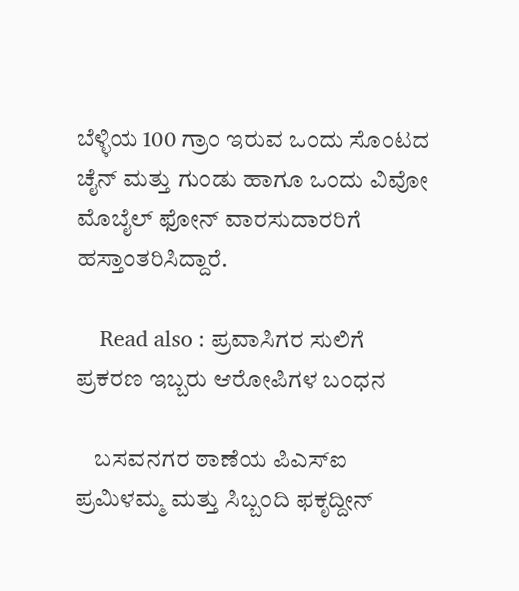ಬೆಳ್ಳಿಯ 100 ಗ್ರಾಂ ಇರುವ ಒಂದು ಸೊಂಟದ ಚೈನ್ ಮತ್ತು ಗುಂಡು ಹಾಗೂ ಒಂದು ವಿವೋ ಮೊಬೈಲ್ ಫೋನ್ ವಾರಸುದಾರರಿಗೆ ಹಸ್ತಾಂತರಿಸಿದ್ದಾರೆ.

    Read also : ಪ್ರವಾಸಿಗರ ಸುಲಿಗೆ ಪ್ರಕರಣ ಇಬ್ಬರು ಆರೋಪಿಗಳ ಬಂಧನ

    ಬಸವನಗರ ಠಾಣೆಯ ಪಿಎಸ್ಐ ಪ್ರಮಿಳಮ್ಮ ಮತ್ತು ಸಿಬ್ಬಂದಿ ಫಕೃದ್ದೀನ್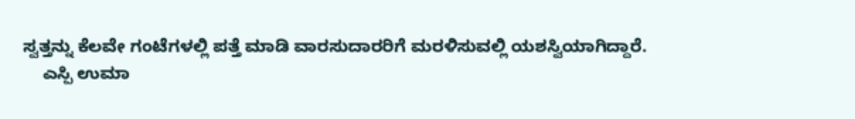ಸ್ವತ್ತನ್ನು ಕೆಲವೇ ಗಂಟೆಗಳಲ್ಲಿ ಪತ್ತೆ ಮಾಡಿ ವಾರಸುದಾರರಿಗೆ ಮರಳಿಸುವಲ್ಲಿ ಯಶಸ್ವಿಯಾಗಿದ್ದಾರೆ.
    ಎಸ್ಪಿ ಉಮಾ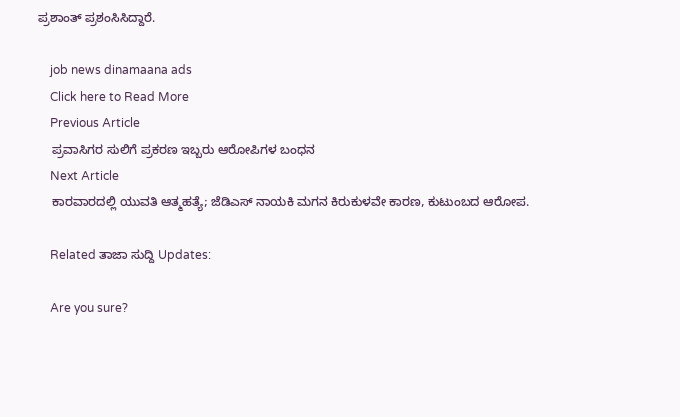ಪ್ರಶಾಂತ್ ಪ್ರಶಂಸಿಸಿದ್ದಾರೆ.

    job news dinamaana ads
    Click here to Read More
    Previous Article
    ಪ್ರವಾಸಿಗರ ಸುಲಿಗೆ ಪ್ರಕರಣ ಇಬ್ಬರು ಆರೋಪಿಗಳ ಬಂಧನ
    Next Article
    ಕಾರವಾರದಲ್ಲಿ ಯುವತಿ ಆತ್ಮಹತ್ಯೆ; ಜೆಡಿಎಸ್ ನಾಯಕಿ ಮಗನ ಕಿರುಕುಳವೇ ಕಾರಣ, ಕುಟುಂಬದ ಆರೋಪ.

    Related ತಾಜಾ ಸುದ್ದಿ Updates:

    Are you sure?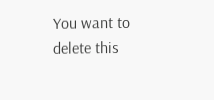You want to delete this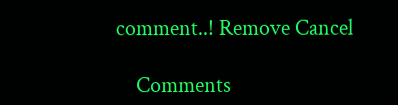comment..! Remove Cancel

    Comments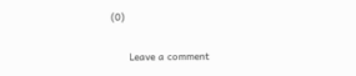(0)

      Leave a comment